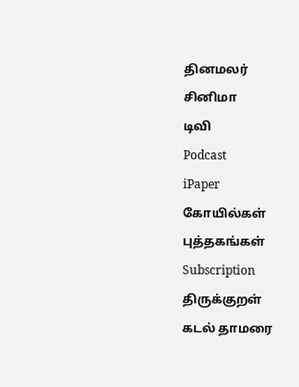தினமலர்
சினிமா
டிவி
Podcast
iPaper
கோயில்கள்
புத்தகங்கள்
Subscription
திருக்குறள்
கடல் தாமரை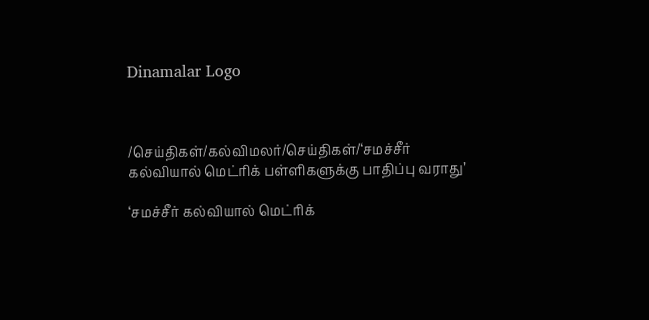Dinamalar Logo



/செய்திகள்/கல்விமலர்/செய்திகள்/‘சமச்சீர் கல்வியால் மெட்ரிக் பள்ளிகளுக்கு பாதிப்பு வராது’

‘சமச்சீர் கல்வியால் மெட்ரிக்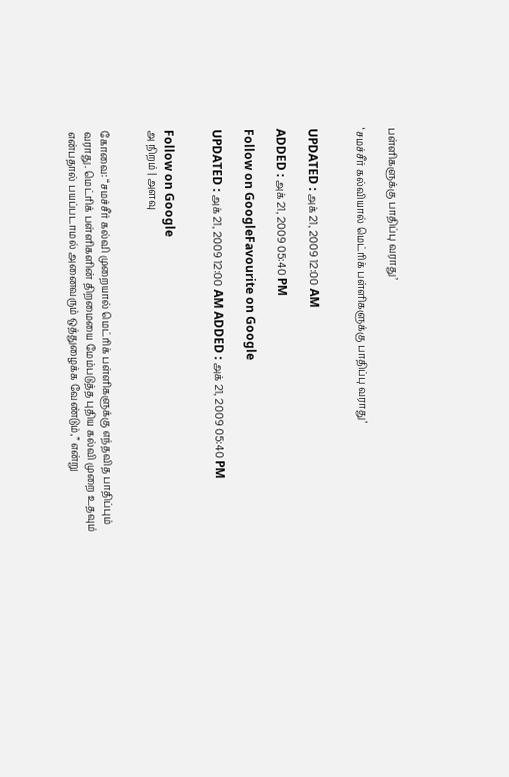பள்ளிகளுக்கு பாதிப்பு வராது’

‘சமச்சீர் கல்வியால் மெட்ரிக் பள்ளிகளுக்கு பாதிப்பு வராது’


UPDATED : அக் 21, 2009 12:00 AM

ADDED : அக் 21, 2009 05:40 PM

Follow on GoogleFavourite on Google

UPDATED : அக் 21, 2009 12:00 AM ADDED : அக் 21, 2009 05:40 PM


Follow on Google
அ நிறம் | அளவு


கோவை: “சமச்சீர் கல்வி முறையால் மெட்ரிக் பள்ளிகளுக்கு எந்தவித பாதிப்பும் வராது. மெட்ரிக் பள்ளிகளின் திறமையை மேம்படுத்த புதிய கல்வி முறை உதவும் என்பதால் பயப்படாமல் அனைவரும் ஒத்துழைக்க வேண்டும்,” என்று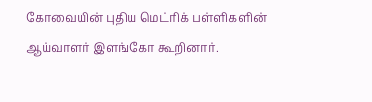கோவையின் புதிய மெட்ரிக் பள்ளிகளின் ஆய்வாளர் இளங்கோ கூறினார்.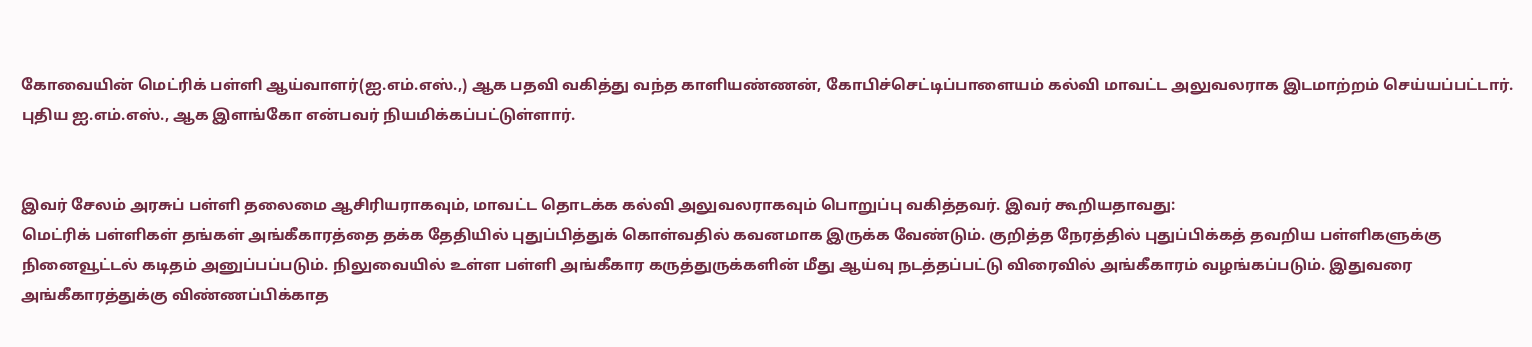கோவையின் மெட்ரிக் பள்ளி ஆய்வாளர்(ஐ.எம்.எஸ்.,) ஆக பதவி வகித்து வந்த காளியண்ணன், கோபிச்செட்டிப்பாளையம் கல்வி மாவட்ட அலுவலராக இடமாற்றம் செய்யப்பட்டார். புதிய ஐ.எம்.எஸ்., ஆக இளங்கோ என்பவர் நியமிக்கப்பட்டுள்ளார்.


இவர் சேலம் அரசுப் பள்ளி தலைமை ஆசிரியராகவும், மாவட்ட தொடக்க கல்வி அலுவலராகவும் பொறுப்பு வகித்தவர். இவர் கூறியதாவது:
மெட்ரிக் பள்ளிகள் தங்கள் அங்கீகாரத்தை தக்க தேதியில் புதுப்பித்துக் கொள்வதில் கவனமாக இருக்க வேண்டும். குறித்த நேரத்தில் புதுப்பிக்கத் தவறிய பள்ளிகளுக்கு நினைவூட்டல் கடிதம் அனுப்பப்படும். நிலுவையில் உள்ள பள்ளி அங்கீகார கருத்துருக்களின் மீது ஆய்வு நடத்தப்பட்டு விரைவில் அங்கீகாரம் வழங்கப்படும். இதுவரை அங்கீகாரத்துக்கு விண்ணப்பிக்காத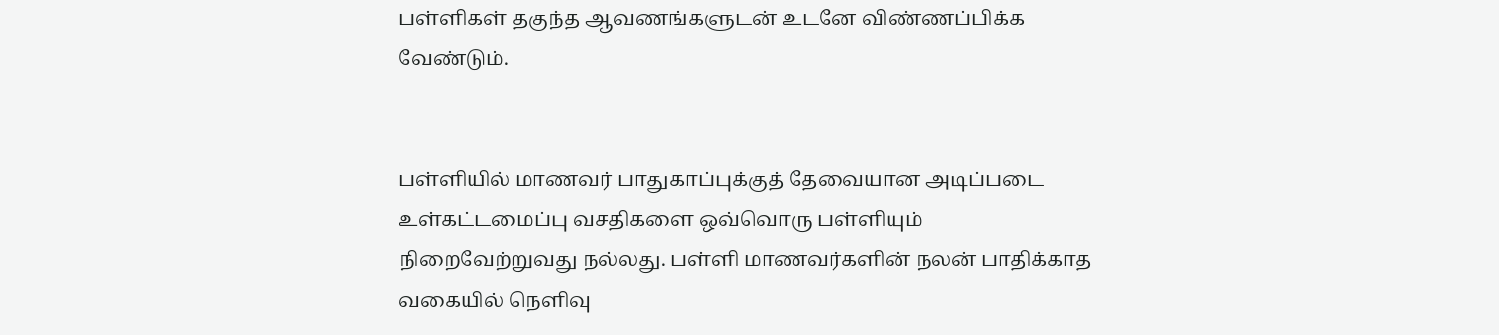பள்ளிகள் தகுந்த ஆவணங்களுடன் உடனே விண்ணப்பிக்க வேண்டும்.


பள்ளியில் மாணவர் பாதுகாப்புக்குத் தேவையான அடிப்படை உள்கட்டமைப்பு வசதிகளை ஒவ்வொரு பள்ளியும் நிறைவேற்றுவது நல்லது. பள்ளி மாணவர்களின் நலன் பாதிக்காத வகையில் நெளிவு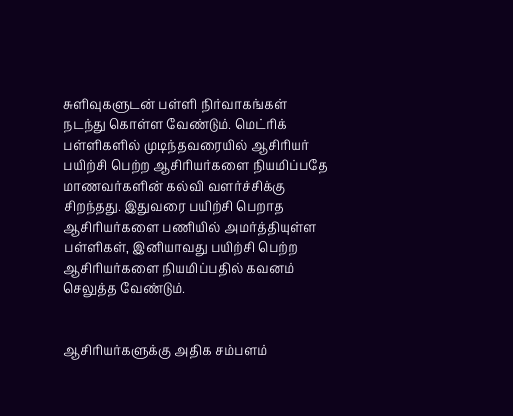சுளிவுகளுடன் பள்ளி நிர்வாகங்கள் நடந்து கொள்ள வேண்டும். மெட்ரிக் பள்ளிகளில் முடிந்தவரையில் ஆசிரியர் பயிற்சி பெற்ற ஆசிரியர்களை நியமிப்பதே மாணவர்களின் கல்வி வளர்ச்சிக்கு சிறந்தது. இதுவரை பயிற்சி பெறாத ஆசிரியர்களை பணியில் அமர்த்தியுள்ள பள்ளிகள், இனியாவது பயிற்சி பெற்ற ஆசிரியர்களை நியமிப்பதில் கவனம் செலுத்த வேண்டும்.


ஆசிரியர்களுக்கு அதிக சம்பளம்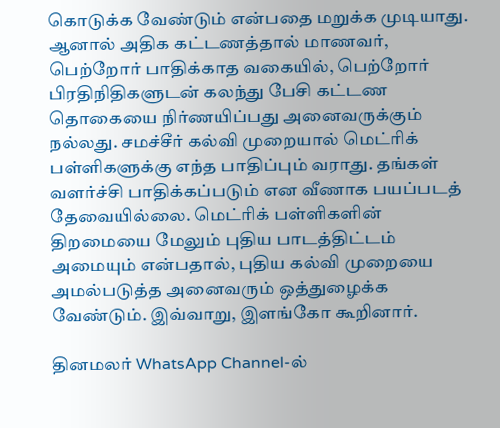கொடுக்க வேண்டும் என்பதை மறுக்க முடியாது. ஆனால் அதிக கட்டணத்தால் மாணவர், பெற்றோர் பாதிக்காத வகையில், பெற்றோர் பிரதிநிதிகளுடன் கலந்து பேசி கட்டண தொகையை நிர்ணயிப்பது அனைவருக்கும் நல்லது. சமச்சீர் கல்வி முறையால் மெட்ரிக் பள்ளிகளுக்கு எந்த பாதிப்பும் வராது. தங்கள் வளர்ச்சி பாதிக்கப்படும் என வீணாக பயப்படத் தேவையில்லை. மெட்ரிக் பள்ளிகளின் திறமையை மேலும் புதிய பாடத்திட்டம் அமையும் என்பதால், புதிய கல்வி முறையை அமல்படுத்த அனைவரும் ஒத்துழைக்க வேண்டும். இவ்வாறு, இளங்கோ கூறினார்.

தினமலர் WhatsApp Channel-ல்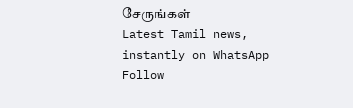சேருங்கள்
Latest Tamil news, instantly on WhatsApp
Follow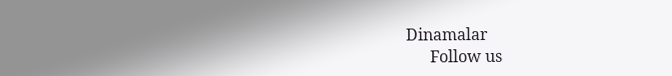Dinamalar
      Follow us